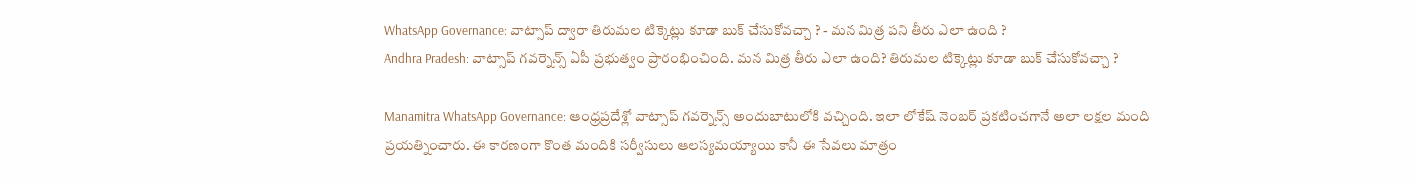WhatsApp Governance: వాట్సాప్ ద్వారా తిరుమల టిక్కెట్లు కూడా బుక్ చేసుకోవచ్చా ? - మన మిత్ర పని తీరు ఎలా ఉంది ?
Andhra Pradesh: వాట్సాప్ గవర్నెన్స్ ఏపీ ప్రభుత్వం ప్రారంభించింది. మన మిత్ర తీరు ఎలా ఉంది? తిరుమల టిక్కెట్లు కూడా బుక్ చేసుకోవచ్చా ?

Manamitra WhatsApp Governance: ఆంధ్రప్రదేశ్లో వాట్సాప్ గవర్నెన్స్ అందుబాటులోకి వచ్చింది. ఇలా లోకేష్ నెంబర్ ప్రకటించగానే అలా లక్షల మంది ప్రయత్నించారు. ఈ కారణంగా కొంత మందికి సర్వీసులు ఆలస్యమయ్యాయి కానీ ఈ సేవలు మాత్రం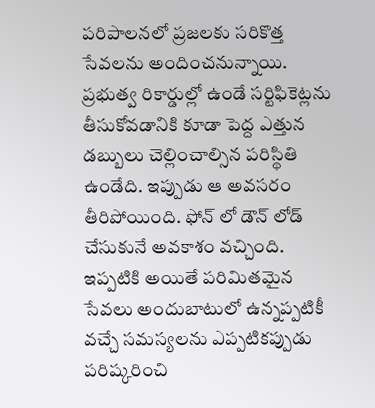పరిపాలనలో ప్రజలకు సరికొత్త సేవలను అందించనున్నాయి. ప్రభుత్వ రికార్డుల్లో ఉండే సర్టిఫికెట్లను తీసుకోవడానికి కూడా పెద్ద ఎత్తున డబ్బులు చెల్లించాల్సిన పరిస్థితి ఉండేది. ఇప్పుడు ఆ అవసరం తీరిపోయింది. ఫోన్ లో డౌన్ లోడ్ చేసుకునే అవకాశం వచ్చింది. ఇప్పటికి అయితే పరిమితమైన సేవలు అందుబాటులో ఉన్నప్పటికీ వచ్చే సమస్యలను ఎప్పటికప్పుడు పరిష్కరించి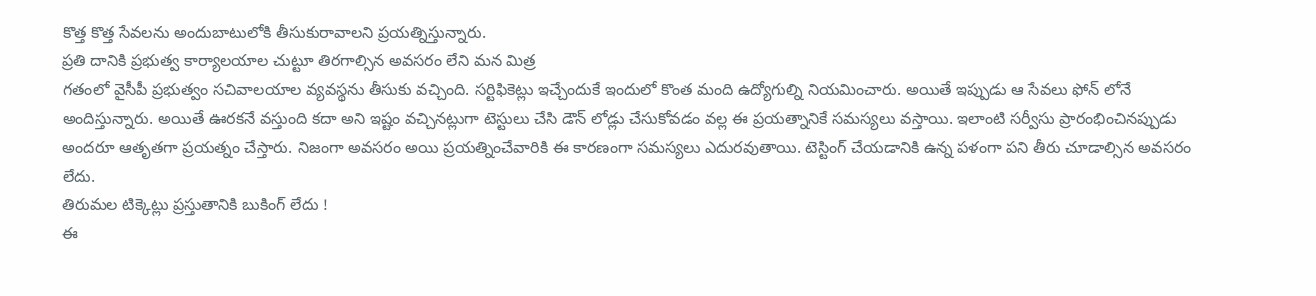కొత్త కొత్త సేవలను అందుబాటులోకి తీసుకురావాలని ప్రయత్నిస్తున్నారు.
ప్రతి దానికి ప్రభుత్వ కార్యాలయాల చుట్టూ తిరగాల్సిన అవసరం లేని మన మిత్ర
గతంలో వైసీపీ ప్రభుత్వం సచివాలయాల వ్యవస్థను తీసుకు వచ్చింది. సర్టిఫికెట్లు ఇచ్చేందుకే ఇందులో కొంత మంది ఉద్యోగుల్ని నియమించారు. అయితే ఇప్పుడు ఆ సేవలు ఫోన్ లోనే అందిస్తున్నారు. అయితే ఊరకనే వస్తుంది కదా అని ఇష్టం వచ్చినట్లుగా టెస్టులు చేసి డౌన్ లోడ్లు చేసుకోవడం వల్ల ఈ ప్రయత్నానికే సమస్యలు వస్తాయి. ఇలాంటి సర్వీసు ప్రారంభించినప్పుడు అందరూ ఆతృతగా ప్రయత్నం చేస్తారు. నిజంగా అవసరం అయి ప్రయత్నించేవారికి ఈ కారణంగా సమస్యలు ఎదురవుతాయి. టెస్టింగ్ చేయడానికి ఉన్న పళంగా పని తీరు చూడాల్సిన అవసరం లేదు.
తిరుమల టిక్కెట్లు ప్రస్తుతానికి బుకింగ్ లేదు !
ఈ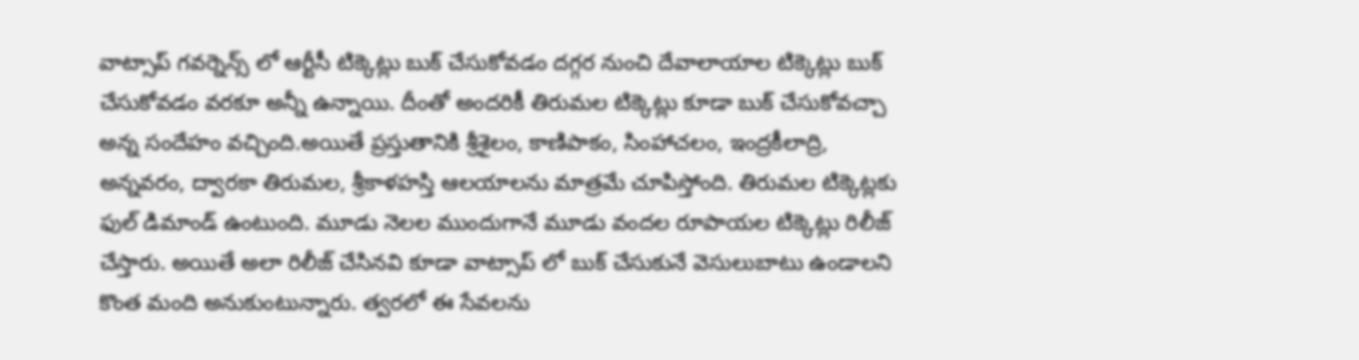వాట్సాప్ గవర్నెన్స్ లో ఆర్టీసీ టిక్కెట్లు బుక్ చేసుకోవడం దగ్గర నుంచి దేవాలాయాల టిక్కెట్లు బుక్ చేసుకోవడం వరకూ అన్నీ ఉన్నాయి. దీంతో అందరికీ తిరుమల టిక్కెట్లు కూడా బుక్ చేసుకోవచ్చా అన్న సందేహం వచ్చింది.అయితే ప్రస్తుతానికి శ్రీశైలం, కాణిపాకం, సింహాచలం, ఇంద్రకీలాద్రి, అన్నవరం, ద్వారకా తిరుమల, శ్రీకాళహస్తి ఆలయాలను మాత్రమే చూపిస్తోంది. తిరుమల టిక్కెట్లకు ఫుల్ డిమాండ్ ఉంటుంది. మూడు నెలల ముందుగానే మూడు వందల రూపాయల టిక్కెట్లు రిలీజ్ చేస్తారు. అయితే అలా రిలీజ్ చేసినవి కూడా వాట్సాప్ లో బుక్ చేసుకునే వెసులుబాటు ఉండాలని కొంత మంది అనుకుంటున్నారు. త్వరలో ఈ సేవలను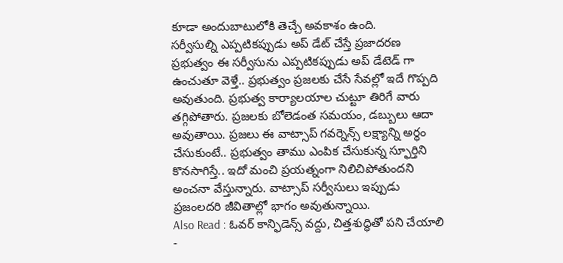కూడా అందుబాటులోకి తెచ్చే అవకాశం ఉంది.
సర్వీసుల్ని ఎప్పటికప్పుడు అప్ డేట్ చేస్తే ప్రజాదరణ
ప్రభుత్వం ఈ సర్వీసును ఎప్పటికప్పుడు అప్ డేటెడ్ గా ఉంచుతూ వెళ్తే.. ప్రభుత్వం ప్రజలకు చేసే సేవల్లో ఇదే గొప్పది అవుతుంది. ప్రభుత్వ కార్యాలయాల చుట్టూ తిరిగే వారు తగ్గిపోతారు. ప్రజలకు బోలెడంత సమయం, డబ్బులు ఆదా అవుతాయి. ప్రజలు ఈ వాట్సాప్ గవర్నెన్స్ లక్ష్యాన్ని అర్థం చేసుకుంటే.. ప్రభుత్వం తాము ఎంపిక చేసుకున్న స్ఫూర్తిని కొనసాగిస్తే.. ఇదో మంచి ప్రయత్నంగా నిలిచిపోతుందని అంచనా వేస్తున్నారు. వాట్సాప్ సర్వీసులు ఇప్పుడు ప్రజంలదరి జీవితాల్లో భాగం అవుతున్నాయి.
Also Read : ఓవర్ కాన్ఫిడెన్స్ వద్దు, చిత్తశుద్ధితో పని చేయాలి -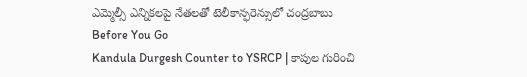ఎమ్మెల్సీ ఎన్నికలపై నేతలతో టెలీకాన్ఫరెన్సులో చంద్రబాబు
Before You Go
Kandula Durgesh Counter to YSRCP | కాపుల గురించి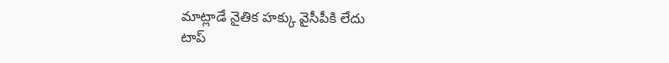మాట్లాడే నైతిక హక్కు వైసీపీకి లేదు
టాప్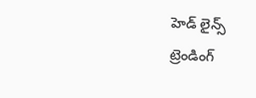హెడ్ లైన్స్
ట్రెండింగ్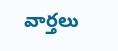వార్తలు